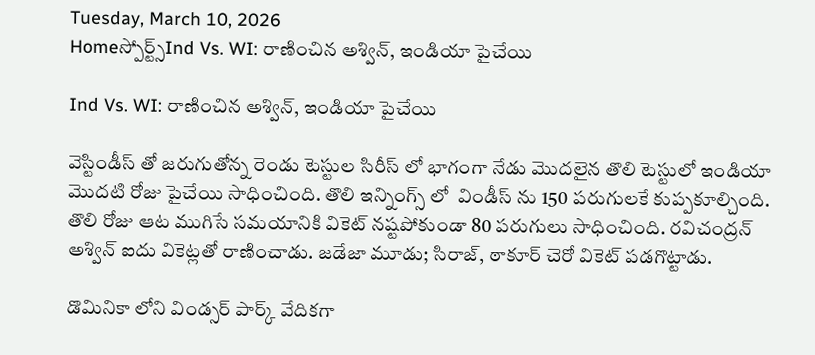Tuesday, March 10, 2026
Homeస్పోర్ట్స్Ind Vs. WI: రాణించిన అశ్విన్, ఇండియా పైచేయి

Ind Vs. WI: రాణించిన అశ్విన్, ఇండియా పైచేయి

వెస్టిండీస్ తో జరుగుతోన్న రెండు టెస్టుల సిరీస్ లో భాగంగా నేడు మొదలైన తొలి టెస్టులో ఇండియా మొదటి రోజు పైచేయి సాధించింది. తొలి ఇన్నింగ్స్ లో  విండీస్ ను 150 పరుగులకే కుప్పకూల్చింది. తొలి రోజు ఆట ముగిసే సమయానికి వికెట్ నష్టపోకుండా 80 పరుగులు సాధించింది. రవిచంద్రన్ అశ్విన్ ఐదు వికెట్లతో రాణించాడు. జడేజా మూడు; సిరాజ్, ఠాకూర్ చెరో వికెట్ పడగొట్టాడు.

డొమినికా లోని విండ్సర్ పార్క్ వేదికగా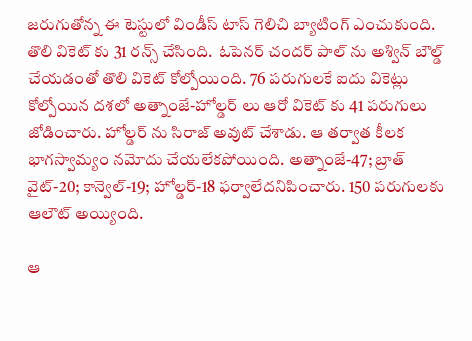జరుగుతోన్న ఈ టెస్టులో విండీస్ టాస్ గెలిచి బ్యాటింగ్ ఎంచుకుంది. తొలి వికెట్ కు 31 రన్స్ చేసింది.  ఓపెనర్ చందర్ పాల్ ను అశ్విన్ బౌల్డ్ చేయడంతో తొలి వికెట్ కోల్పోయింది. 76 పరుగులకే ఐదు వికెట్లు కోల్పోయిన దశలో అత్నాంజే-హోల్డర్ లు ఆరో వికెట్ కు 41 పరుగులు జోడించారు. హోల్డర్ ను సిరాజ్ అవుట్ చేశాడు. ఆ తర్వాత కీలక భాగస్వామ్యం నమోదు చేయలేకపోయింది. అత్నాంజే-47; బ్రాత్ వైట్-20; కాన్వెల్-19; హోల్డర్-18 ఫర్వాలేదనిపించారు. 150 పరుగులకు ఆలౌట్ అయ్యింది.

ఆ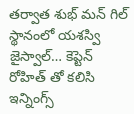తర్వాత శుభ్ మన్ గిల్ స్థానంలో యశస్వి జైస్వాల్… కెప్టెన్ రోహిత్ తో కలిసి ఇన్నింగ్స్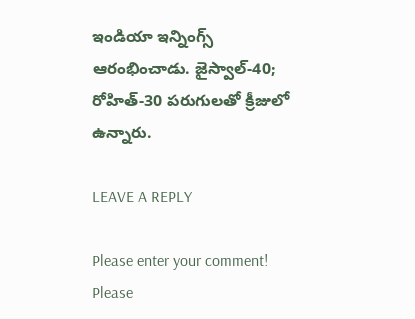ఇండియా ఇన్నింగ్స్  ఆరంభించాడు. జైస్వాల్-40; రోహిత్-30 పరుగులతో క్రీజులో ఉన్నారు.

LEAVE A REPLY

Please enter your comment!
Please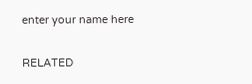enter your name here

RELATED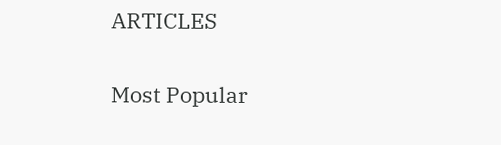ARTICLES

Most Popular